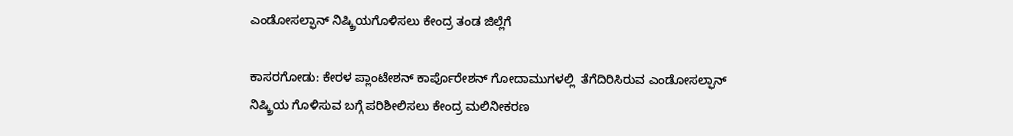ಎಂಡೋಸಲ್ಫಾನ್ ನಿಷ್ಕ್ರಿಯಗೊಳಿಸಲು ಕೇಂದ್ರ ತಂಡ ಜಿಲ್ಲೆಗೆ

ಕಾಸರಗೋಡು: ಕೇರಳ ಪ್ಲಾಂಟೇಶನ್ ಕಾರ್ಪೊರೇಶನ್ ಗೋದಾಮುಗಳಲ್ಲಿ  ತೆಗೆದಿರಿಸಿರುವ ಎಂಡೋಸಲ್ಫಾನ್ ನಿಷ್ಕ್ರಿಯ ಗೊಳಿಸುವ ಬಗ್ಗೆ ಪರಿಶೀಲಿಸಲು ಕೇಂದ್ರ ಮಲಿನೀಕರಣ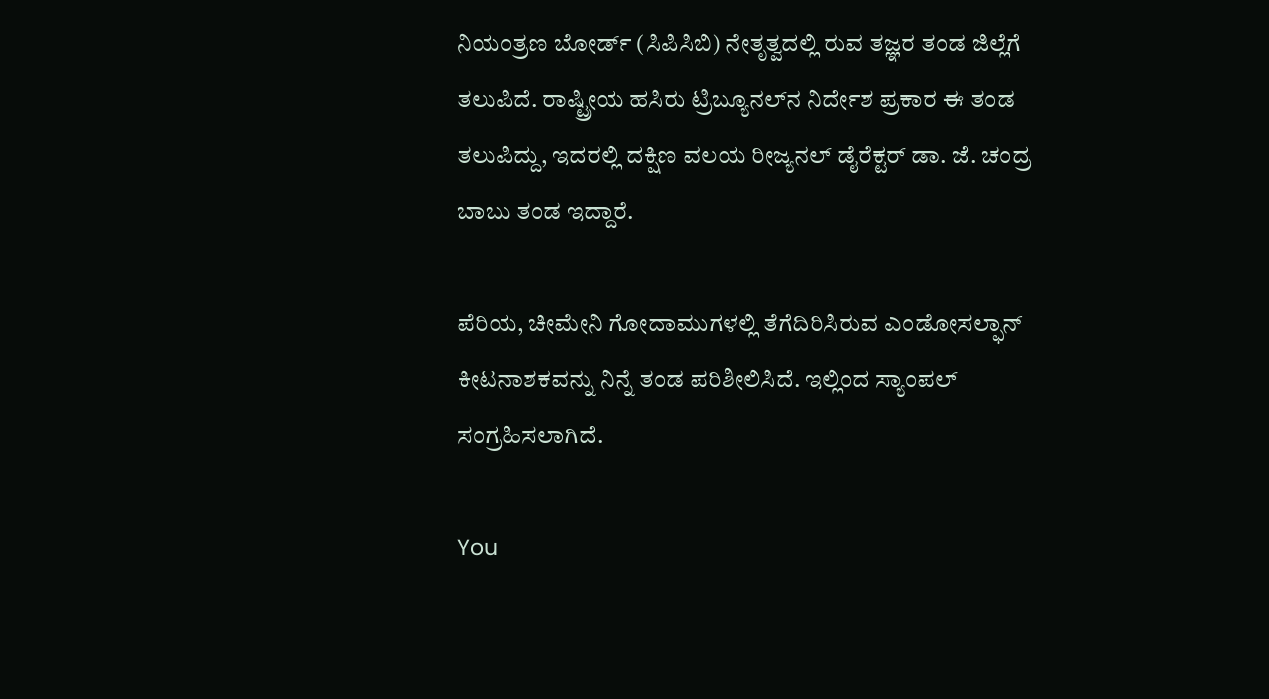ನಿಯಂತ್ರಣ ಬೋರ್ಡ್ (ಸಿಪಿಸಿಬಿ) ನೇತೃತ್ವದಲ್ಲಿ ರುವ ತಜ್ಞರ ತಂಡ ಜಿಲ್ಲೆಗೆ ತಲುಪಿದೆ. ರಾಷ್ಟ್ರೀಯ ಹಸಿರು ಟ್ರಿಬ್ಯೂನಲ್‌ನ ನಿರ್ದೇಶ ಪ್ರಕಾರ ಈ ತಂಡ ತಲುಪಿದ್ದು, ಇದರಲ್ಲಿ ದಕ್ಷಿಣ ವಲಯ ರೀಜ್ಯನಲ್ ಡೈರೆಕ್ಟರ್ ಡಾ. ಜೆ. ಚಂದ್ರ ಬಾಬು ತಂಡ ಇದ್ದಾರೆ.

ಪೆರಿಯ, ಚೀಮೇನಿ ಗೋದಾಮುಗಳಲ್ಲಿ ತೆಗೆದಿರಿಸಿರುವ ಎಂಡೋಸಲ್ಫಾನ್ ಕೀಟನಾಶಕವನ್ನು ನಿನ್ನೆ ತಂಡ ಪರಿಶೀಲಿಸಿದೆ. ಇಲ್ಲಿಂದ ಸ್ಯಾಂಪಲ್ ಸಂಗ್ರಹಿಸಲಾಗಿದೆ.

You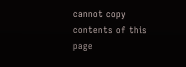cannot copy contents of this page